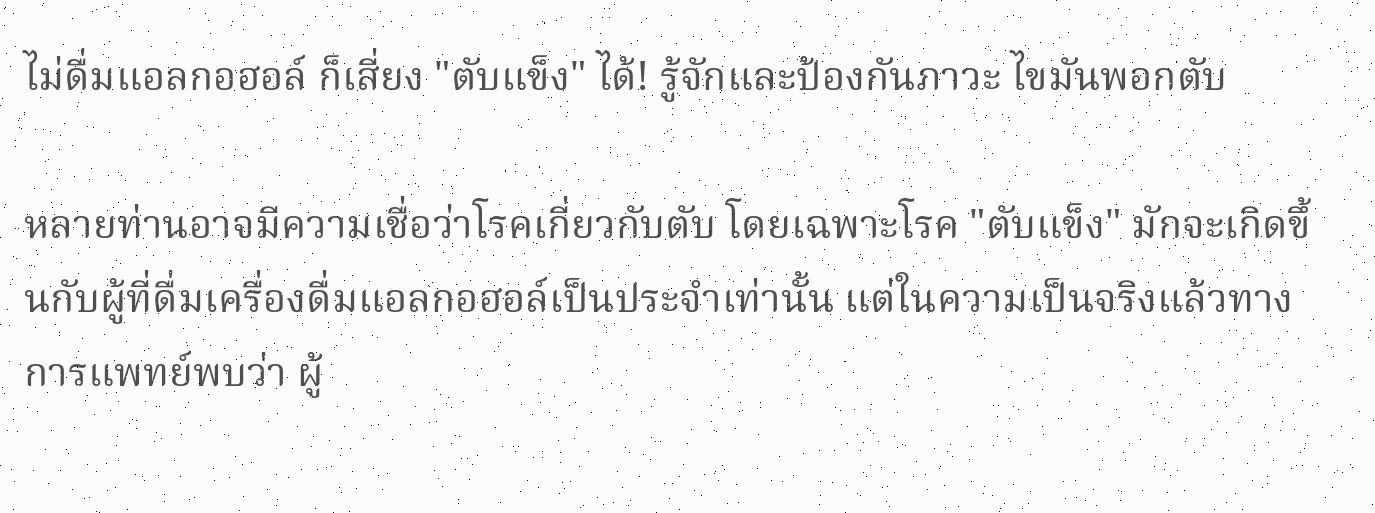ไม่ดื่มแอลกอฮอล์ ก็เสี่ยง "ตับแข็ง" ได้! รู้จักและป้องกันภาวะ ไขมันพอกตับ

หลายท่านอาจมีความเชื่อว่าโรคเกี่ยวกับตับ โดยเฉพาะโรค "ตับแข็ง" มักจะเกิดขึ้นกับผู้ที่ดื่มเครื่องดื่มแอลกอฮอล์เป็นประจำเท่านั้น แต่ในความเป็นจริงแล้วทางการแพทย์พบว่า ผู้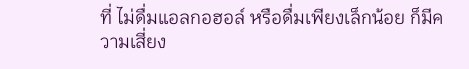ที่ ไม่ดื่มแอลกอฮอล์ หรือดื่มเพียงเล็กน้อย ก็มีความเสี่ยง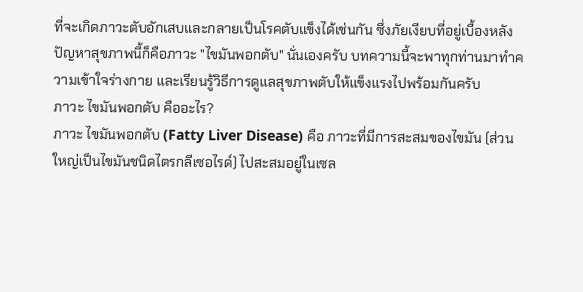ที่จะเกิดภาวะตับอักเสบและกลายเป็นโรคตับแข็งได้เช่นกัน ซึ่งภัยเงียบที่อยู่เบื้องหลังปัญหาสุขภาพนี้ก็คือภาวะ "ไขมันพอกตับ" นั่นเองครับ บทความนี้จะพาทุกท่านมาทำความเข้าใจร่างกาย และเรียนรู้วิธีการดูแลสุขภาพตับให้แข็งแรงไปพร้อมกันครับ
ภาวะ ไขมันพอกตับ คืออะไร?
ภาวะ ไขมันพอกตับ (Fatty Liver Disease) คือ ภาวะที่มีการสะสมของไขมัน (ส่วนใหญ่เป็นไขมันชนิดไตรกลีเซอไรด์) ไปสะสมอยู่ในเซล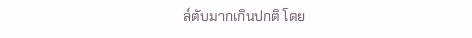ล์ตับมากเกินปกติ โดย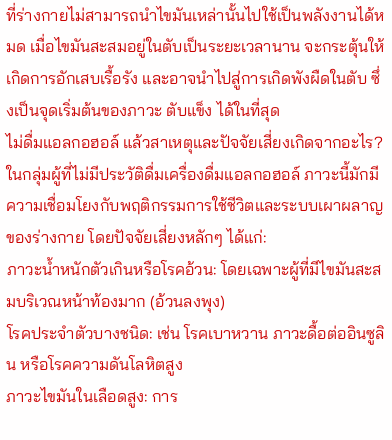ที่ร่างกายไม่สามารถนำไขมันเหล่านั้นไปใช้เป็นพลังงานได้หมด เมื่อไขมันสะสมอยู่ในตับเป็นระยะเวลานาน จะกระตุ้นให้เกิดการอักเสบเรื้อรัง และอาจนำไปสู่การเกิดพังผืดในตับ ซึ่งเป็นจุดเริ่มต้นของภาวะ ตับแข็ง ได้ในที่สุด
ไม่ดื่มแอลกอฮอล์ แล้วสาเหตุและปัจจัยเสี่ยงเกิดจากอะไร?
ในกลุ่มผู้ที่ไม่มีประวัติดื่มเครื่องดื่มแอลกอฮอล์ ภาวะนี้มักมีความเชื่อมโยงกับพฤติกรรมการใช้ชีวิตและระบบเผาผลาญของร่างกาย โดยปัจจัยเสี่ยงหลักๆ ได้แก่:
ภาวะน้ำหนักตัวเกินหรือโรคอ้วน: โดยเฉพาะผู้ที่มีไขมันสะสมบริเวณหน้าท้องมาก (อ้วนลงพุง)
โรคประจำตัวบางชนิด: เช่น โรคเบาหวาน ภาวะดื้อต่ออินซูลิน หรือโรคความดันโลหิตสูง
ภาวะไขมันในเลือดสูง: การ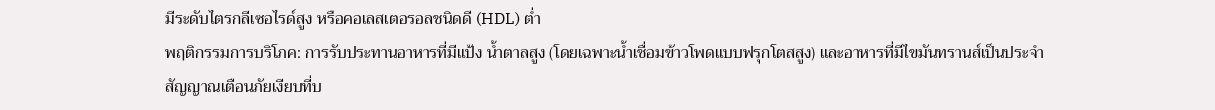มีระดับไตรกลีเซอไรด์สูง หรือคอเลสเตอรอลชนิดดี (HDL) ต่ำ
พฤติกรรมการบริโภค: การรับประทานอาหารที่มีแป้ง น้ำตาลสูง (โดยเฉพาะน้ำเชื่อมข้าวโพดแบบฟรุกโตสสูง) และอาหารที่มีไขมันทรานส์เป็นประจำ
สัญญาณเตือนภัยเงียบที่บ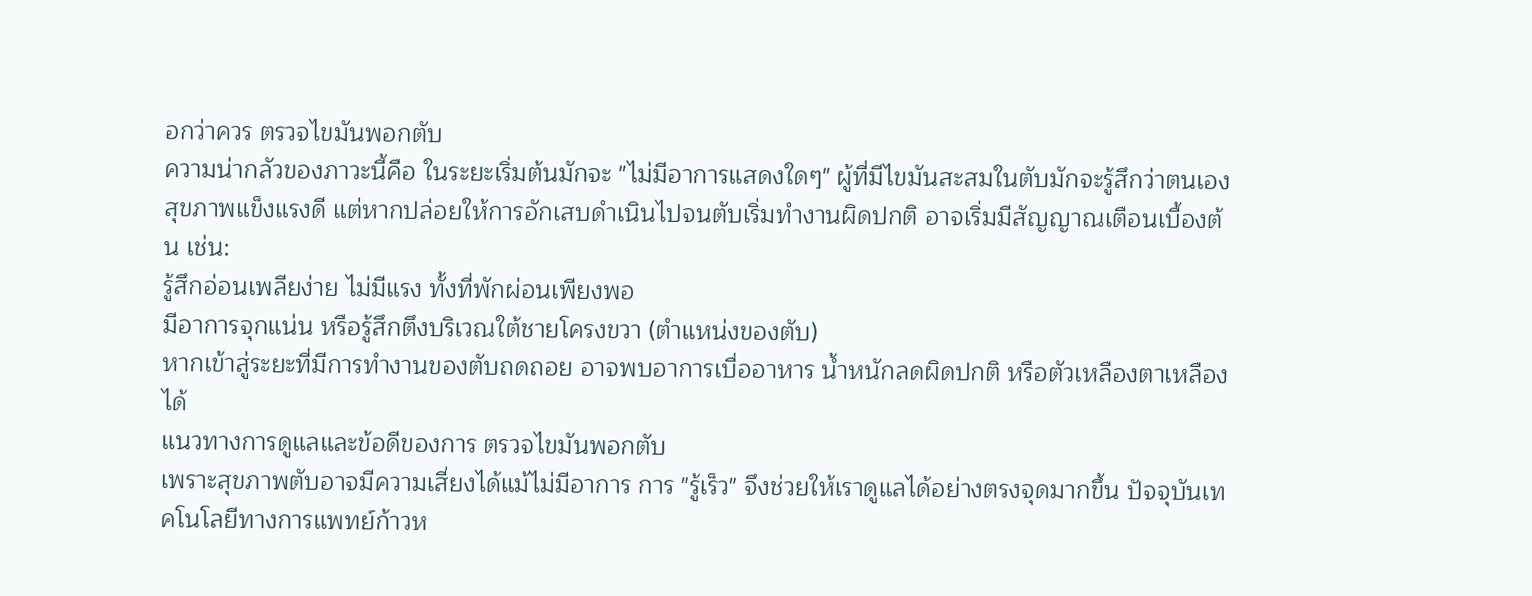อกว่าควร ตรวจไขมันพอกตับ
ความน่ากลัวของภาวะนี้คือ ในระยะเริ่มต้นมักจะ "ไม่มีอาการแสดงใดๆ" ผู้ที่มีไขมันสะสมในตับมักจะรู้สึกว่าตนเองสุขภาพแข็งแรงดี แต่หากปล่อยให้การอักเสบดำเนินไปจนตับเริ่มทำงานผิดปกติ อาจเริ่มมีสัญญาณเตือนเบื้องต้น เช่น:
รู้สึกอ่อนเพลียง่าย ไม่มีแรง ทั้งที่พักผ่อนเพียงพอ
มีอาการจุกแน่น หรือรู้สึกตึงบริเวณใต้ชายโครงขวา (ตำแหน่งของตับ)
หากเข้าสู่ระยะที่มีการทำงานของตับถดถอย อาจพบอาการเบื่ออาหาร น้ำหนักลดผิดปกติ หรือตัวเหลืองตาเหลืองได้
แนวทางการดูแลและข้อดีของการ ตรวจไขมันพอกตับ
เพราะสุขภาพตับอาจมีความเสี่ยงได้แม้ไม่มีอาการ การ "รู้เร็ว" จึงช่วยให้เราดูแลได้อย่างตรงจุดมากขึ้น ปัจจุบันเทคโนโลยีทางการแพทย์ก้าวห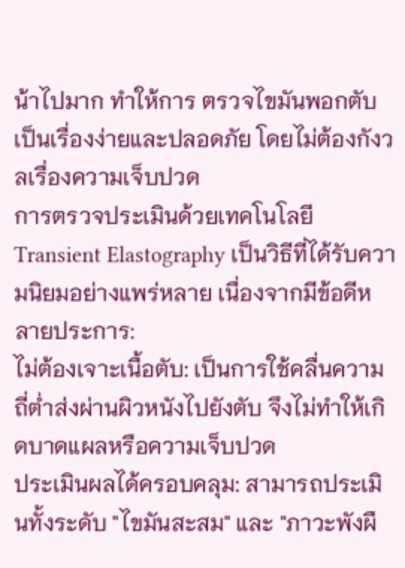น้าไปมาก ทำให้การ ตรวจไขมันพอกตับ เป็นเรื่องง่ายและปลอดภัย โดยไม่ต้องกังวลเรื่องความเจ็บปวด
การตรวจประเมินด้วยเทคโนโลยี Transient Elastography เป็นวิธีที่ได้รับความนิยมอย่างแพร่หลาย เนื่องจากมีข้อดีหลายประการ:
ไม่ต้องเจาะเนื้อตับ: เป็นการใช้คลื่นความถี่ต่ำส่งผ่านผิวหนังไปยังตับ จึงไม่ทำให้เกิดบาดแผลหรือความเจ็บปวด
ประเมินผลได้ครอบคลุม: สามารถประเมินทั้งระดับ "ไขมันสะสม" และ "ภาวะพังผื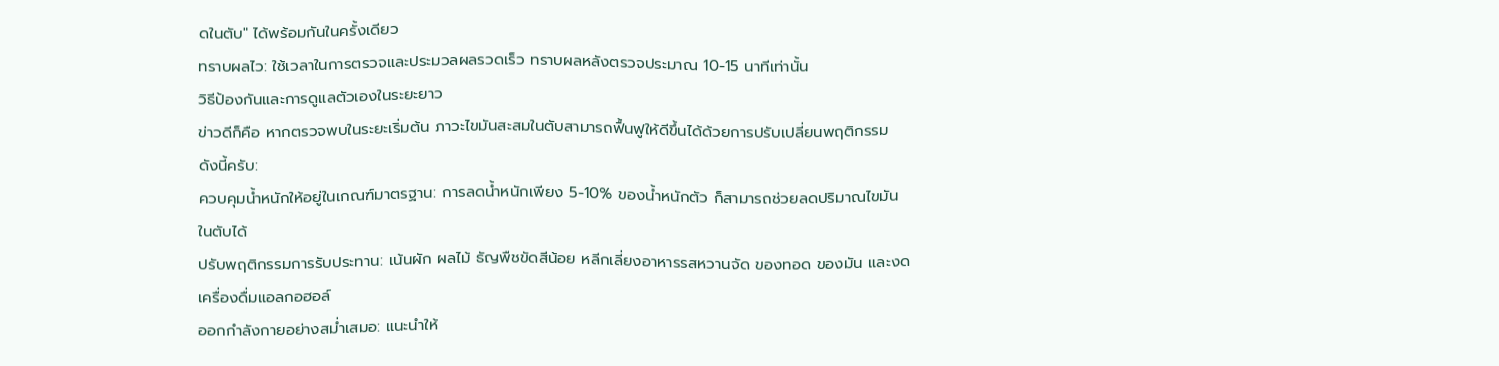ดในตับ" ได้พร้อมกันในครั้งเดียว
ทราบผลไว: ใช้เวลาในการตรวจและประมวลผลรวดเร็ว ทราบผลหลังตรวจประมาณ 10-15 นาทีเท่านั้น
วิธีป้องกันและการดูแลตัวเองในระยะยาว
ข่าวดีก็คือ หากตรวจพบในระยะเริ่มต้น ภาวะไขมันสะสมในตับสามารถฟื้นฟูให้ดีขึ้นได้ด้วยการปรับเปลี่ยนพฤติกรรม ดังนี้ครับ:
ควบคุมน้ำหนักให้อยู่ในเกณฑ์มาตรฐาน: การลดน้ำหนักเพียง 5-10% ของน้ำหนักตัว ก็สามารถช่วยลดปริมาณไขมันในตับได้
ปรับพฤติกรรมการรับประทาน: เน้นผัก ผลไม้ ธัญพืชขัดสีน้อย หลีกเลี่ยงอาหารรสหวานจัด ของทอด ของมัน และงดเครื่องดื่มแอลกอฮอล์
ออกกำลังกายอย่างสม่ำเสมอ: แนะนำให้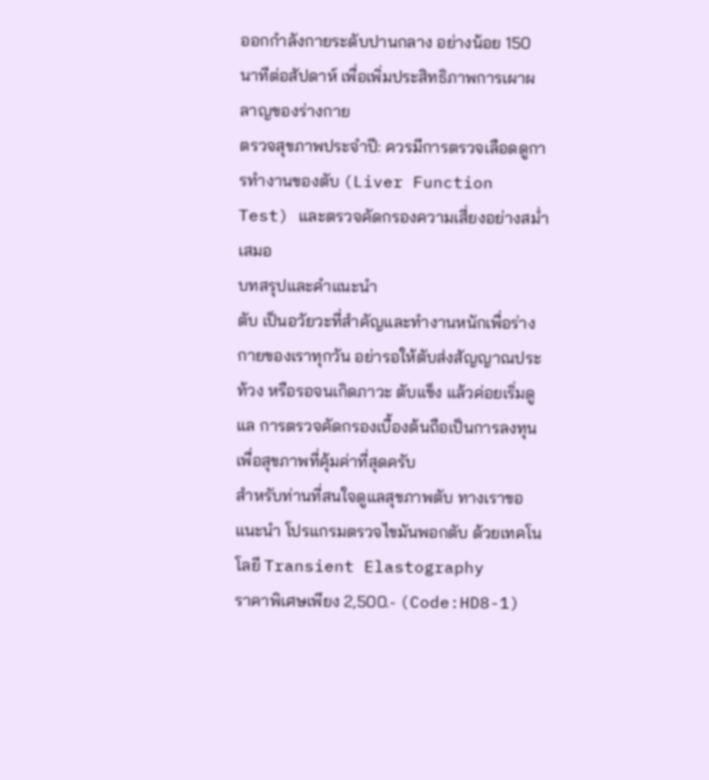ออกกำลังกายระดับปานกลาง อย่างน้อย 150 นาทีต่อสัปดาห์ เพื่อเพิ่มประสิทธิภาพการเผาผลาญของร่างกาย
ตรวจสุขภาพประจำปี: ควรมีการตรวจเลือดดูการทำงานของตับ (Liver Function Test) และตรวจคัดกรองความเสี่ยงอย่างสม่ำเสมอ
บทสรุปและคำแนะนำ
ตับ เป็นอวัยวะที่สำคัญและทำงานหนักเพื่อร่างกายของเราทุกวัน อย่ารอให้ตับส่งสัญญาณประท้วง หรือรอจนเกิดภาวะ ตับแข็ง แล้วค่อยเริ่มดูแล การตรวจคัดกรองเบื้องต้นถือเป็นการลงทุนเพื่อสุขภาพที่คุ้มค่าที่สุดครับ
สำหรับท่านที่สนใจดูแลสุขภาพตับ ทางเราขอแนะนำ โปรแกรมตรวจไขมันพอกตับ ด้วยเทคโนโลยี Transient Elastography
ราคาพิเศษเพียง 2,500.- (Code:HD8-1)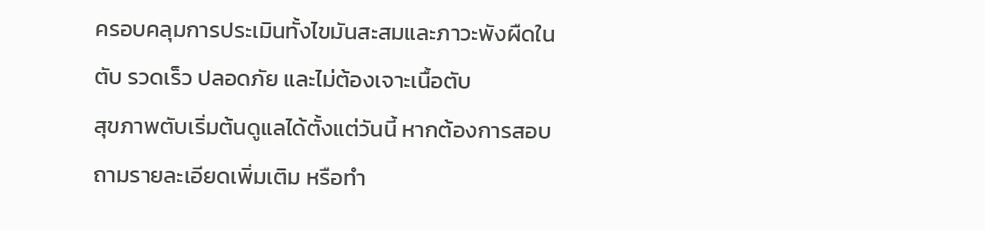ครอบคลุมการประเมินทั้งไขมันสะสมและภาวะพังผืดในตับ รวดเร็ว ปลอดภัย และไม่ต้องเจาะเนื้อตับ
สุขภาพตับเริ่มต้นดูแลได้ตั้งแต่วันนี้ หากต้องการสอบถามรายละเอียดเพิ่มเติม หรือทำ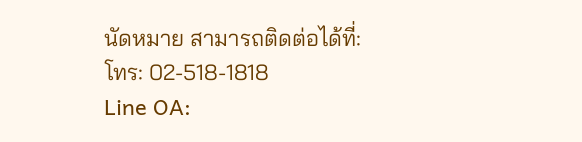นัดหมาย สามารถติดต่อได้ที่:
โทร: 02-518-1818
Line OA: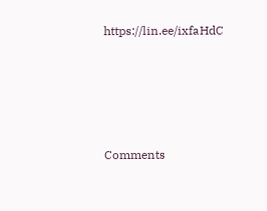https://lin.ee/ixfaHdC







Comments